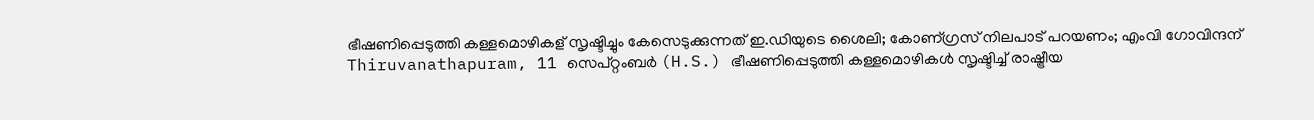ഭീഷണിപ്പെടുത്തി കള്ളമൊഴികള് സൃഷ്ടിച്ചും കേസെടുക്കുന്നത് ഇ.ഡിയുടെ ശൈലി; കോണ്ഗ്രസ് നിലപാട് പറയണം; എംവി ഗോവിന്ദന്
Thiruvanathapuram, 11 സെപ്റ്റംബര്‍ (H.S.) ഭീഷണിപ്പെടുത്തി കള്ളമൊഴികള്‍ സൃഷ്ടിച്ച് രാഷ്ട്രീയ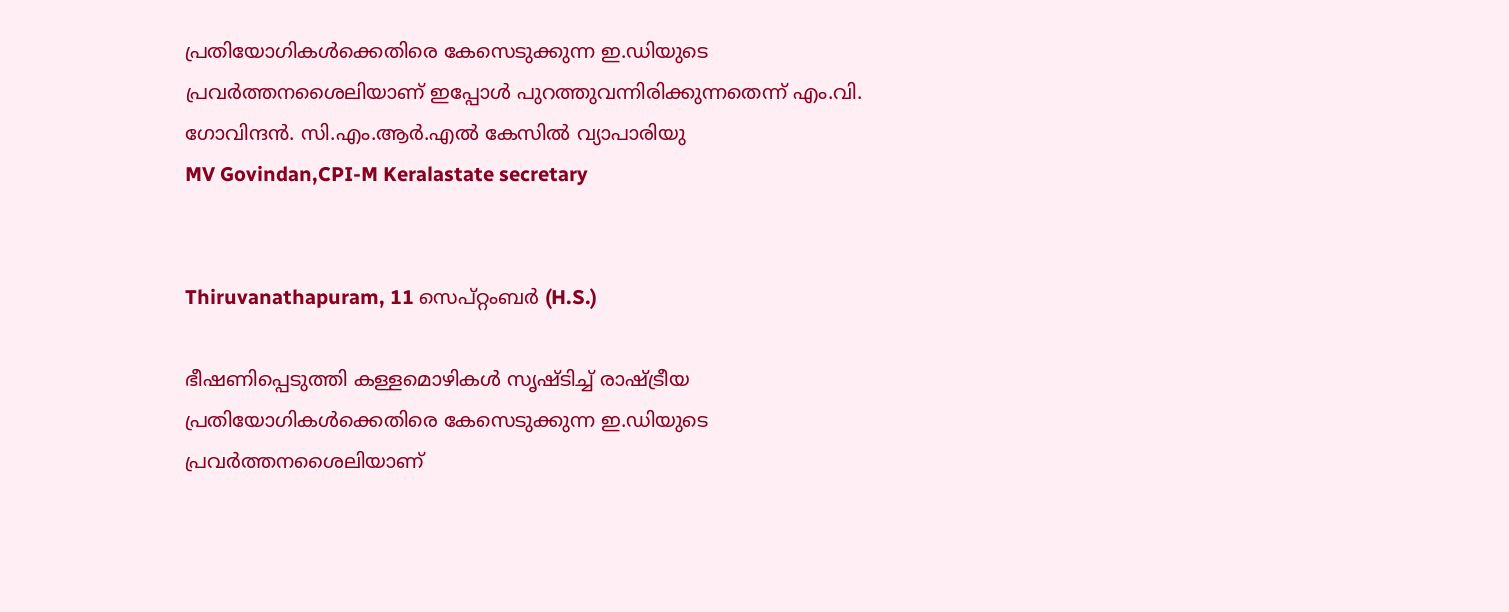പ്രതിയോഗികള്‍ക്കെതിരെ കേസെടുക്കുന്ന ഇ.ഡിയുടെ പ്രവര്‍ത്തനശൈലിയാണ് ഇപ്പോള്‍ പുറത്തുവന്നിരിക്കുന്നതെന്ന് എം.വി. ഗോവിന്ദന്‍. സി.എം.ആര്‍.എല്‍ കേസില്‍ വ്യാപാരിയു
MV Govindan,CPI-M Keralastate secretary


Thiruvanathapuram, 11 സെപ്റ്റംബര്‍ (H.S.)

ഭീഷണിപ്പെടുത്തി കള്ളമൊഴികള്‍ സൃഷ്ടിച്ച് രാഷ്ട്രീയ പ്രതിയോഗികള്‍ക്കെതിരെ കേസെടുക്കുന്ന ഇ.ഡിയുടെ പ്രവര്‍ത്തനശൈലിയാണ്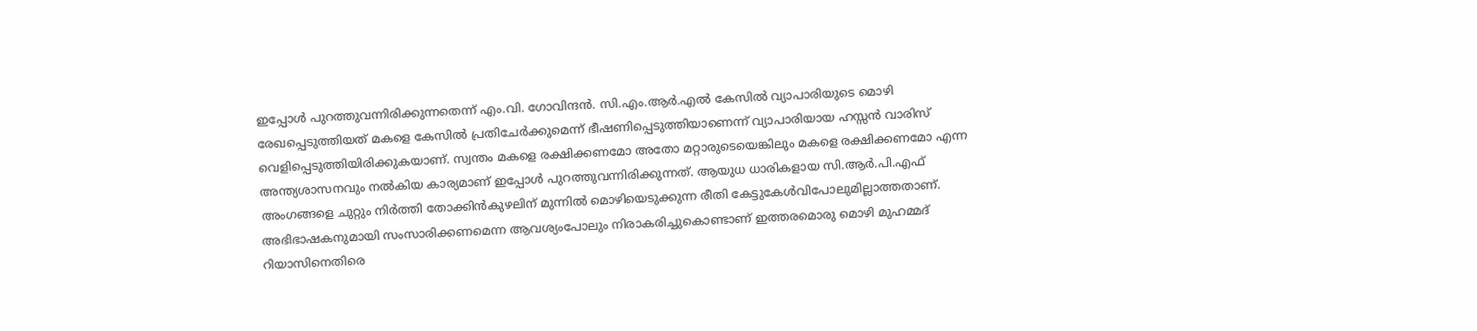ഇപ്പോള്‍ പുറത്തുവന്നിരിക്കുന്നതെന്ന് എം.വി. ഗോവിന്ദന്‍. സി.എം.ആര്‍.എല്‍ കേസില്‍ വ്യാപാരിയുടെ മൊഴി രേഖപ്പെടുത്തിയത് മകളെ കേസില്‍ പ്രതിചേര്‍ക്കുമെന്ന് ഭീഷണിപ്പെടുത്തിയാണെന്ന് വ്യാപാരിയായ ഹസ്സന്‍ വാരിസ് വെളിപ്പെടുത്തിയിരിക്കുകയാണ്. സ്വന്തം മകളെ രക്ഷിക്കണമോ അതോ മറ്റാരുടെയെങ്കിലും മകളെ രക്ഷിക്കണമോ എന്ന അന്ത്യശാസനവും നല്‍കിയ കാര്യമാണ് ഇപ്പോള്‍ പുറത്തുവന്നിരിക്കുന്നത്. ആയുധ ധാരികളായ സി.ആര്‍.പി.എഫ് അംഗങ്ങളെ ചുറ്റും നിര്‍ത്തി തോക്കിന്‍കുഴലിന് മുന്നില്‍ മൊഴിയെടുക്കുന്ന രീതി കേട്ടുകേള്‍വിപോലുമില്ലാത്തതാണ്. അഭിഭാഷകനുമായി സംസാരിക്കണമെന്ന ആവശ്യംപോലും നിരാകരിച്ചുകൊണ്ടാണ് ഇത്തരമൊരു മൊഴി മുഹമ്മദ് റിയാസിനെതിരെ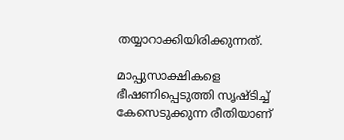തയ്യാറാക്കിയിരിക്കുന്നത്.

മാപ്പുസാക്ഷികളെ ഭീഷണിപ്പെടുത്തി സൃഷ്ടിച്ച് കേസെടുക്കുന്ന രീതിയാണ്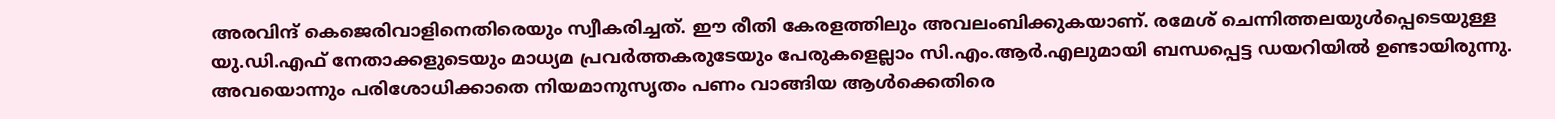അരവിന്ദ് കെജെരിവാളിനെതിരെയും സ്വീകരിച്ചത്. ഈ രീതി കേരളത്തിലും അവലംബിക്കുകയാണ്. രമേശ് ചെന്നിത്തലയുള്‍പ്പെടെയുള്ള യു.ഡി.എഫ് നേതാക്കളുടെയും മാധ്യമ പ്രവര്‍ത്തകരുടേയും പേരുകളെല്ലാം സി.എം.ആര്‍.എലുമായി ബന്ധപ്പെട്ട ഡയറിയില്‍ ഉണ്ടായിരുന്നു. അവയൊന്നും പരിശോധിക്കാതെ നിയമാനുസൃതം പണം വാങ്ങിയ ആള്‍ക്കെതിരെ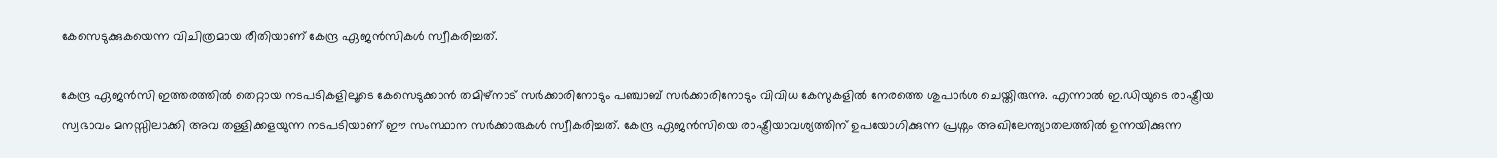കേസെടുക്കുകയെന്ന വിചിത്രമായ രീതിയാണ് കേന്ദ്ര ഏജന്‍സികള്‍ സ്വീകരിച്ചത്.

കേന്ദ്ര ഏജന്‍സി ഇത്തരത്തില്‍ തെറ്റായ നടപടികളിലൂടെ കേസെടുക്കാന്‍ തമിഴ്നാട് സര്‍ക്കാരിനോടും പഞ്ചാബ് സര്‍ക്കാരിനോടും വിവിധ കേസുകളില്‍ നേരത്തെ ശുപാര്‍ശ ചെയ്തിരുന്നു. എന്നാല്‍ ഇ.ഡിയുടെ രാഷ്ട്രീയ സ്വഭാവം മനസ്സിലാക്കി അവ തള്ളിക്കളയുന്ന നടപടിയാണ് ഈ സംസ്ഥാന സര്‍ക്കാരുകള്‍ സ്വീകരിച്ചത്. കേന്ദ്ര ഏജന്‍സിയെ രാഷ്ട്രീയാവശ്യത്തിന് ഉപയോഗിക്കുന്ന പ്രശ്നം അഖിലേന്ത്യാതലത്തില്‍ ഉന്നയിക്കുന്ന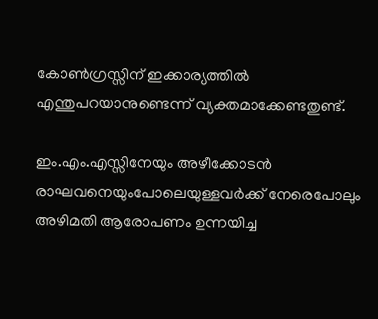കോണ്‍ഗ്രസ്സിന് ഇക്കാര്യത്തില്‍ എന്തുപറയാനുണ്ടെന്ന് വ്യക്തമാക്കേണ്ടതുണ്ട്.

ഇം.എം.എസ്സിനേയും അഴീക്കോടന്‍ രാഘവനെയുംപോലെയുള്ളവര്‍ക്ക് നേരെപോലും അഴിമതി ആരോപണം ഉന്നയിച്ച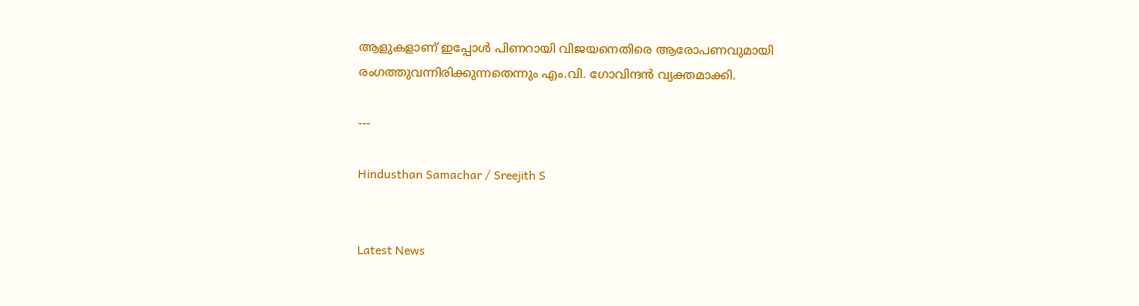ആളുകളാണ് ഇപ്പോള്‍ പിണറായി വിജയനെതിരെ ആരോപണവുമായി രംഗത്തുവന്നിരിക്കുന്നതെന്നും എം.വി. ഗോവിന്ദന്‍ വ്യക്തമാക്കി.

---

Hindusthan Samachar / Sreejith S


Latest News